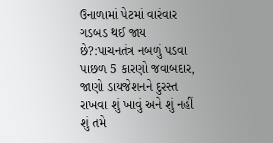ઉનાળામાં પેટમાં વારંવાર ગડબડ થઈ જાય છે?:પાચનતંત્ર નબળું પડવા પાછળ 5 કારણો જવાબદાર, જાણો ડાયજેશનને દુરસ્ત રાખવા શું ખાવું અને શું નહીં
શું તમે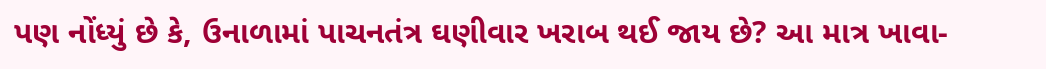પણ નોંધ્યું છે કે, ઉનાળામાં પાચનતંત્ર ઘણીવાર ખરાબ થઈ જાય છે? આ માત્ર ખાવા-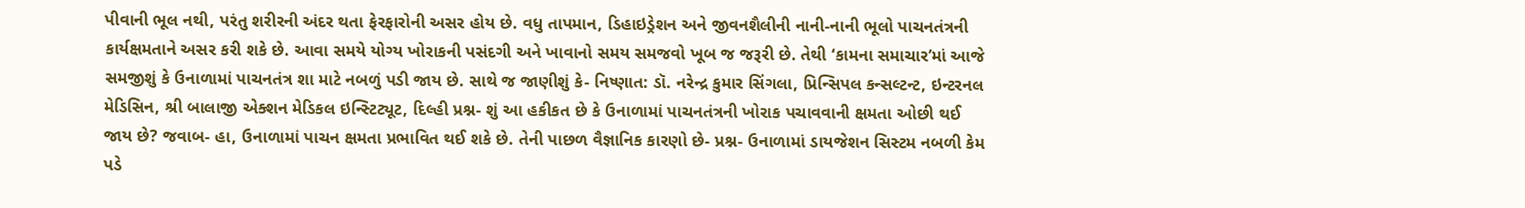પીવાની ભૂલ નથી, પરંતુ શરીરની અંદર થતા ફેરફારોની અસર હોય છે. વધુ તાપમાન, ડિહાઇડ્રેશન અને જીવનશૈલીની નાની-નાની ભૂલો પાચનતંત્રની કાર્યક્ષમતાને અસર કરી શકે છે. આવા સમયે યોગ્ય ખોરાકની પસંદગી અને ખાવાનો સમય સમજવો ખૂબ જ જરૂરી છે. તેથી ‘કામના સમાચાર’માં આજે સમજીશું કે ઉનાળામાં પાચનતંત્ર શા માટે નબળું પડી જાય છે. સાથે જ જાણીશું કે- નિષ્ણાત: ડૉ. નરેન્દ્ર કુમાર સિંગલા, પ્રિન્સિપલ કન્સલ્ટન્ટ, ઇન્ટરનલ મેડિસિન, શ્રી બાલાજી એક્શન મેડિકલ ઇન્સ્ટિટ્યૂટ, દિલ્હી પ્રશ્ન- શું આ હકીકત છે કે ઉનાળામાં પાચનતંત્રની ખોરાક પચાવવાની ક્ષમતા ઓછી થઈ જાય છે? જવાબ- હા, ઉનાળામાં પાચન ક્ષમતા પ્રભાવિત થઈ શકે છે. તેની પાછળ વૈજ્ઞાનિક કારણો છે- પ્રશ્ન- ઉનાળામાં ડાયજેશન સિસ્ટમ નબળી કેમ પડે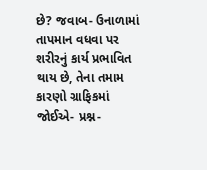છે? જવાબ- ઉનાળામાં તાપમાન વધવા પર શરીરનું કાર્ય પ્રભાવિત થાય છે, તેના તમામ કારણો ગ્રાફિકમાં જોઈએ- પ્રશ્ન-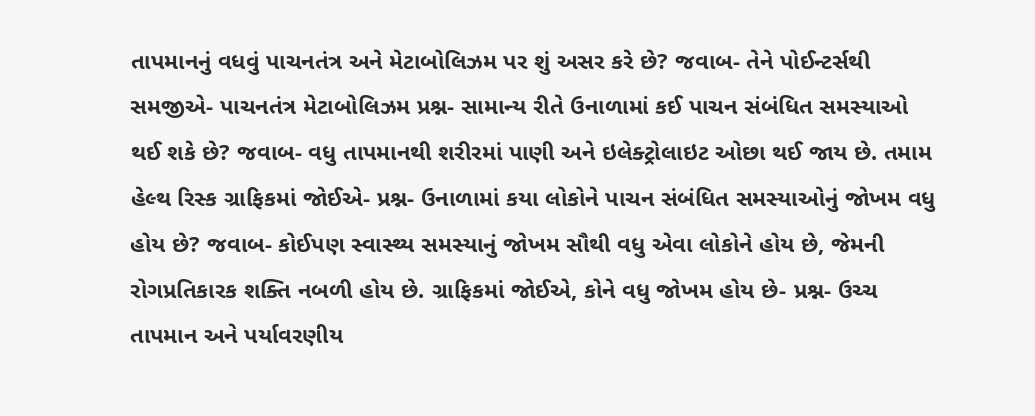તાપમાનનું વધવું પાચનતંત્ર અને મેટાબોલિઝમ પર શું અસર કરે છે? જવાબ- તેને પોઈન્ટર્સથી સમજીએ- પાચનતંત્ર મેટાબોલિઝમ પ્રશ્ન- સામાન્ય રીતે ઉનાળામાં કઈ પાચન સંબંધિત સમસ્યાઓ થઈ શકે છે? જવાબ- વધુ તાપમાનથી શરીરમાં પાણી અને ઇલેક્ટ્રોલાઇટ ઓછા થઈ જાય છે. તમામ હેલ્થ રિસ્ક ગ્રાફિકમાં જોઈએ- પ્રશ્ન- ઉનાળામાં કયા લોકોને પાચન સંબંધિત સમસ્યાઓનું જોખમ વધુ હોય છે? જવાબ- કોઈપણ સ્વાસ્થ્ય સમસ્યાનું જોખમ સૌથી વધુ એવા લોકોને હોય છે, જેમની રોગપ્રતિકારક શક્તિ નબળી હોય છે. ગ્રાફિકમાં જોઈએ, કોને વધુ જોખમ હોય છે- પ્રશ્ન- ઉચ્ચ તાપમાન અને પર્યાવરણીય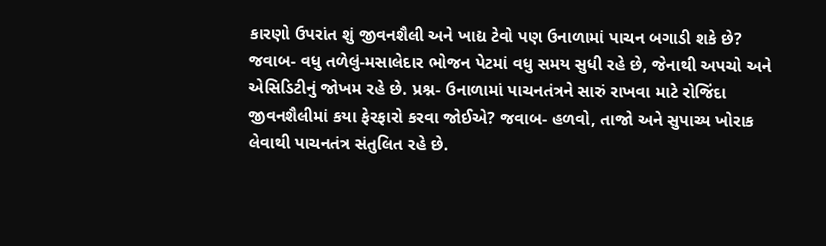કારણો ઉપરાંત શું જીવનશૈલી અને ખાદ્ય ટેવો પણ ઉનાળામાં પાચન બગાડી શકે છે? જવાબ- વધુ તળેલું-મસાલેદાર ભોજન પેટમાં વધુ સમય સુધી રહે છે, જેનાથી અપચો અને એસિડિટીનું જોખમ રહે છે. પ્રશ્ન- ઉનાળામાં પાચનતંત્રને સારું રાખવા માટે રોજિંદા જીવનશૈલીમાં કયા ફેરફારો કરવા જોઈએ? જવાબ- હળવો, તાજો અને સુપાચ્ય ખોરાક લેવાથી પાચનતંત્ર સંતુલિત રહે છે.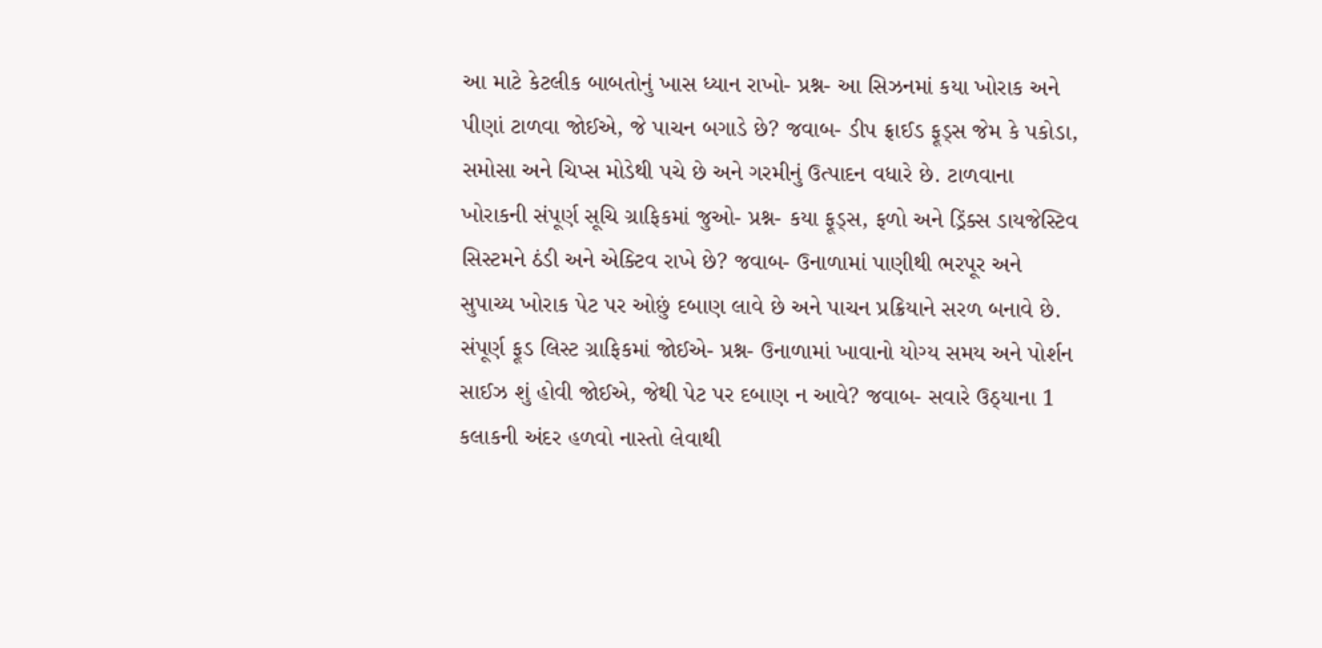આ માટે કેટલીક બાબતોનું ખાસ ધ્યાન રાખો- પ્રશ્ન- આ સિઝનમાં કયા ખોરાક અને પીણાં ટાળવા જોઈએ, જે પાચન બગાડે છે? જવાબ- ડીપ ફ્રાઈડ ફૂડ્સ જેમ કે પકોડા, સમોસા અને ચિપ્સ મોડેથી પચે છે અને ગરમીનું ઉત્પાદન વધારે છે. ટાળવાના ખોરાકની સંપૂર્ણ સૂચિ ગ્રાફિકમાં જુઓ- પ્રશ્ન- કયા ફૂડ્સ, ફળો અને ડ્રિંક્સ ડાયજેસ્ટિવ સિસ્ટમને ઠંડી અને એક્ટિવ રાખે છે? જવાબ- ઉનાળામાં પાણીથી ભરપૂર અને સુપાચ્ય ખોરાક પેટ પર ઓછું દબાણ લાવે છે અને પાચન પ્રક્રિયાને સરળ બનાવે છે. સંપૂર્ણ ફૂડ લિસ્ટ ગ્રાફિકમાં જોઈએ- પ્રશ્ન- ઉનાળામાં ખાવાનો યોગ્ય સમય અને પોર્શન સાઈઝ શું હોવી જોઈએ, જેથી પેટ પર દબાણ ન આવે? જવાબ- સવારે ઉઠ્યાના 1 કલાકની અંદર હળવો નાસ્તો લેવાથી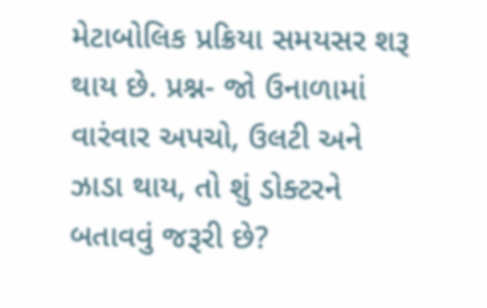મેટાબોલિક પ્રક્રિયા સમયસર શરૂ થાય છે. પ્રશ્ન- જો ઉનાળામાં વારંવાર અપચો, ઉલટી અને ઝાડા થાય, તો શું ડોક્ટરને બતાવવું જરૂરી છે?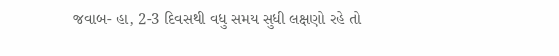જવાબ- હા, 2-3 દિવસથી વધુ સમય સુધી લક્ષણો રહે તો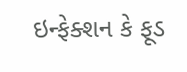ઇન્ફેક્શન કે ફૂડ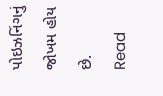પોઇઝનિંગનું જોખમ હોય છે.
Read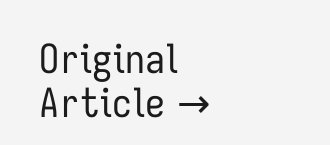Original Article →